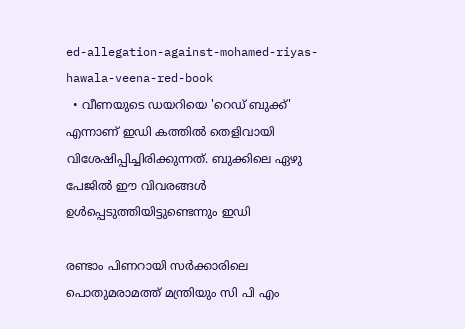ed-allegation-against-mohamed-riyas-hawala-veena-red-book
  • വീണയുടെ ഡയറിയെ 'റെഡ് ബുക്ക്' എന്നാണ് ഇഡി കത്തില്‍ തെളിവായി വിശേഷിപ്പിച്ചിരിക്കുന്നത്. ബുക്കിലെ ഏഴു പേജിൽ ഈ വിവരങ്ങൾ ഉൾപ്പെടുത്തിയിട്ടുണ്ടെന്നും ഇഡി

രണ്ടാം പിണറായി സർക്കാരിലെ പൊതുമരാമത്ത് മന്ത്രിയും സി പി എം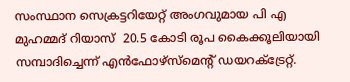സംസ്ഥാന സെക്രട്ടറിയേറ്റ് അംഗവുമായ പി എ മുഹമ്മദ് റിയാസ്  20.5 കോടി രൂപ കൈക്കൂലിയായി സമ്പാദിച്ചെന്ന് എന്‍ഫോഴ്സ്മെന്‍റ് ഡയറക്ട്രേറ്റ്.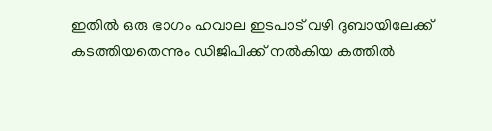ഇതിൽ ഒരു ഭാഗം ഹവാല ഇടപാട് വഴി ദുബായിലേക്ക് കടത്തിയതെന്നും ഡിജിപിക്ക് നൽകിയ കത്തിൽ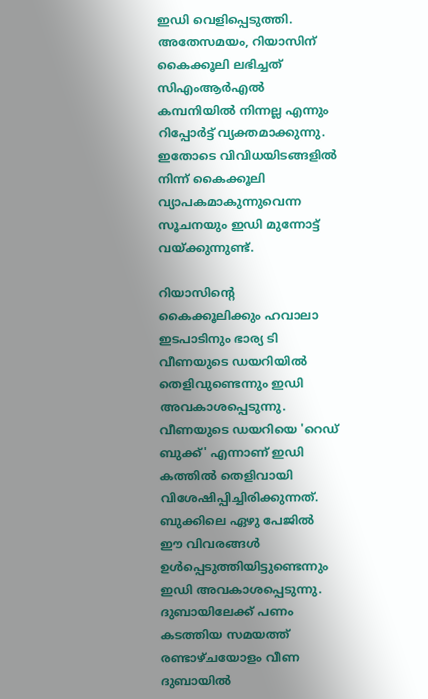ഇഡി വെളിപ്പെടുത്തി. അതേസമയം, റിയാസിന് കൈക്കൂലി ലഭിച്ചത് സിഎംആര്‍എല്‍ കമ്പനിയില്‍ നിന്നല്ല എന്നും റിപ്പോര്‍ട്ട് വ്യക്തമാക്കുന്നു. ഇതോടെ വിവിധയിടങ്ങളില്‍ നിന്ന് കൈക്കൂലി വ്യാപകമാകുന്നുവെന്ന സൂചനയും ഇഡി മുന്നോട്ട് വയ്ക്കുന്നുണ്ട്.

റിയാസിന്റെ കൈക്കൂലിക്കും ഹവാലാ ഇടപാടിനും ഭാര്യ ടി വീണയുടെ ഡയറിയിൽ തെളിവുണ്ടെന്നും ഇഡി അവകാശപ്പെടുന്നു. വീണയുടെ ഡയറിയെ 'റെഡ് ബുക്ക്' എന്നാണ് ഇഡി കത്തില്‍ തെളിവായി വിശേഷിപ്പിച്ചിരിക്കുന്നത്. ബുക്കിലെ ഏഴു പേജിൽ ഈ വിവരങ്ങൾ ഉൾപ്പെടുത്തിയിട്ടുണ്ടെന്നും ഇഡി അവകാശപ്പെടുന്നു. ദുബായിലേക്ക് പണം കടത്തിയ സമയത്ത് രണ്ടാഴ്ചയോളം വീണ ദുബായിൽ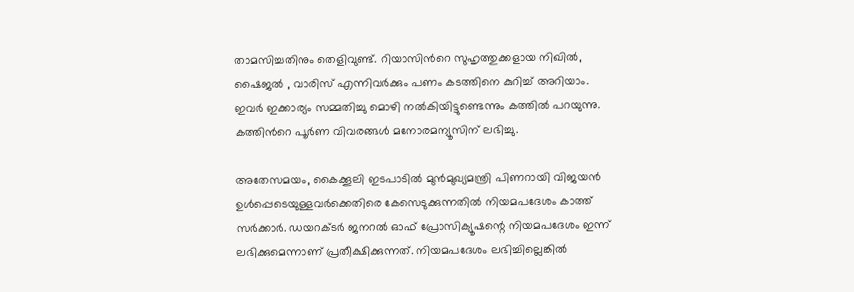താമസിച്ചതിനും തെളിവുണ്ട്. റിയാസിൻറെ സുഹൃത്തുക്കളായ നിഖിൽ, ഷൈജൽ , വാരിസ് എന്നിവർക്കും പണം കടത്തിനെ കുറിച്ച് അറിയാം. ഇവർ ഇക്കാര്യം സമ്മതിച്ചു മൊഴി നൽകിയിട്ടുണ്ടെന്നും കത്തില്‍ പറയുന്നു. കത്തിന്‍റെ പൂര്‍ണ വിവരങ്ങള്‍ മനോരമന്യൂസിന് ലഭിച്ചു.

അതേസമയം, കൈക്കൂലി ഇടപാടിൽ മുൻമുഖ്യമന്ത്രി പിണറായി വിജയൻ ഉൾപ്പെടെയുള്ളവർക്കെതിരെ കേസെടുക്കുന്നതിൽ നിയമപദേശം കാത്ത് സർക്കാർ. ഡയറക്ടർ ജനറൽ ഓഫ് പ്രോസിക്യൂഷന്റെ നിയമപദേശം ഇന്ന് ലഭിക്കുമെന്നാണ് പ്രതീക്ഷിക്കുന്നത്. നിയമപദേശം ലഭിച്ചില്ലെങ്കിൽ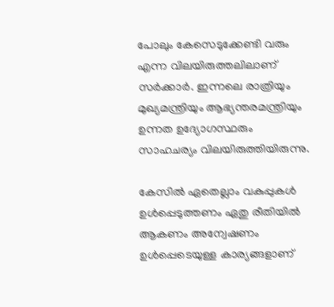പോലും കേസെടുക്കേണ്ടി വരും എന്ന വിലയിരുത്തലിലാണ് സർക്കാർ. ഇന്നലെ രാത്രിയും മുഖ്യമന്ത്രിയും ആഭ്യന്തരമന്ത്രിയും ഉന്നത ഉദ്യോഗസ്ഥരും സാഹചര്യം വിലയിരുത്തിയിരുന്നു.

കേസിൽ ഏതെല്ലാം വകുപ്പുകൾ ഉൾപ്പെടുത്തണം ഏതു രീതിയിൽ ആകണം അന്വേഷണം ഉൾപ്പെടെയുള്ള കാര്യങ്ങളാണ്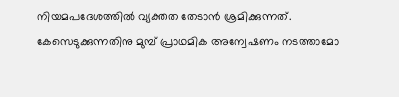നിയമപദേശത്തിൽ വ്യക്തത തേടാൻ ശ്രമിക്കുന്നത്. കേസെടുക്കുന്നതിനു മുമ്പ് പ്രാഥമിക അന്വേഷണം നടത്താമോ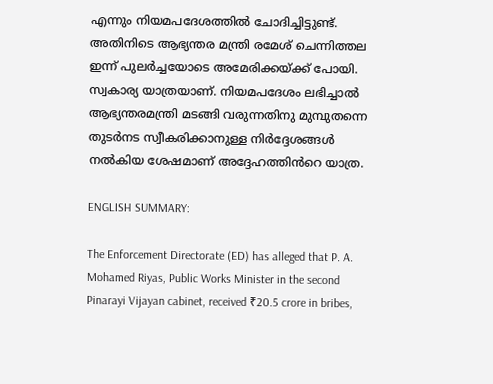എന്നും നിയമപദേശത്തിൽ ചോദിച്ചിട്ടുണ്ട്. അതിനിടെ ആഭ്യന്തര മന്ത്രി രമേശ് ചെന്നിത്തല ഇന്ന് പുലർച്ചയോടെ അമേരിക്കയ്ക്ക് പോയി. സ്വകാര്യ യാത്രയാണ്. നിയമപദേശം ലഭിച്ചാൽ ആഭ്യന്തരമന്ത്രി മടങ്ങി വരുന്നതിനു മുമ്പുതന്നെ തുടർനട സ്വീകരിക്കാനുള്ള നിർദ്ദേശങ്ങൾ നൽകിയ ശേഷമാണ് അദ്ദേഹത്തിൻറെ യാത്ര.

ENGLISH SUMMARY:

The Enforcement Directorate (ED) has alleged that P. A. Mohamed Riyas, Public Works Minister in the second Pinarayi Vijayan cabinet, received ₹20.5 crore in bribes,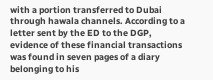with a portion transferred to Dubai through hawala channels. According to a letter sent by the ED to the DGP, evidence of these financial transactions was found in seven pages of a diary belonging to his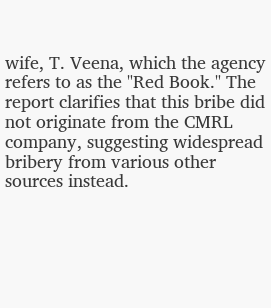wife, T. Veena, which the agency refers to as the "Red Book." The report clarifies that this bribe did not originate from the CMRL company, suggesting widespread bribery from various other sources instead.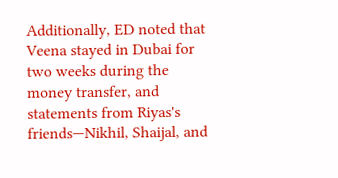Additionally, ED noted that Veena stayed in Dubai for two weeks during the money transfer, and statements from Riyas's friends—Nikhil, Shaijal, and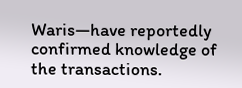Waris—have reportedly confirmed knowledge of the transactions.